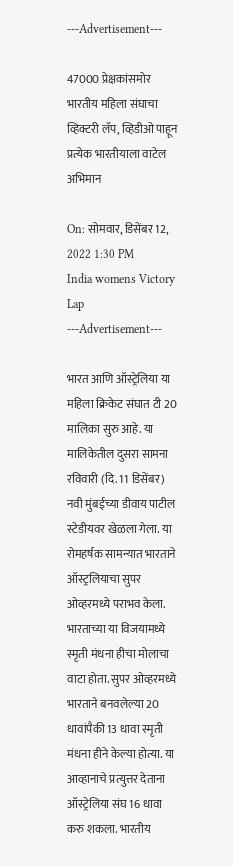---Advertisement---

47000 प्रेक्षकांसमोर भारतीय महिला संघाचा व्हिक्टरी लॅप, व्हिडीओ पाहून प्रत्येक भारतीयाला वाटेल अभिमान

On: सोमवार, डिसेंबर 12, 2022 1:30 PM
India womens Victory Lap
---Advertisement---

भारत आणि ऑस्ट्रेलिया या महिला क्रिकेट संघात टी 20 मालिका सुरु आहे. या मालिकेतील दुसरा सामना रविवारी (दि. 11 डिसेंबर) नवी मुंबईच्या डीवाय पाटील स्टेडीयवर खेळला गेला. या रोमहर्षक सामन्यात भारताने ऑस्ट्रलियाचा सुपर ओव्हरमध्ये पराभव केला. भारताच्या या विजयामध्ये स्मृती मंधना हीचा मोलाचा वाटा होता. सुपर ओव्हरमध्ये भारताने बनवलेल्या 20 धावांपैकी 13 धावा स्मृती मंधना हीने केल्या होत्या. या आव्हानाचे प्रत्युत्तर देताना ऑस्ट्रेलिया संघ 16 धावा करु शकला. भारतीय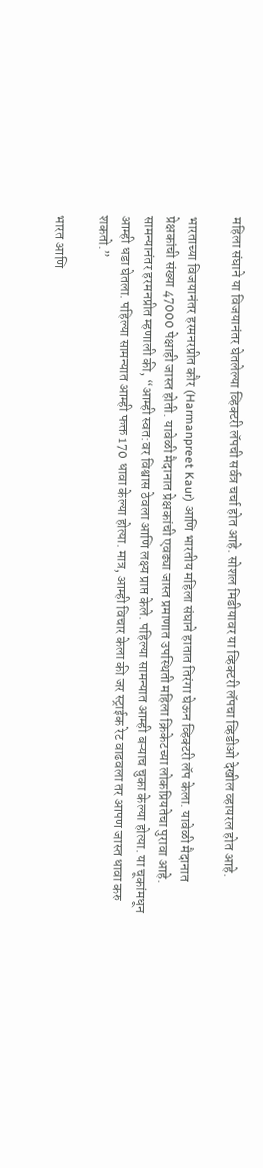महिला संघाने या विजयानंतर घेतलेल्या व्हिक्टरी लॅपची सर्वत्र चर्चा होत आहे. सोशल मिडीयावर या व्हिक्टरी लॅपचा व्हिडीओ देखील व्हायरल होत आहे.

भारताच्या विजयानंतर हरमनरप्रीत कौर (Harmanpreet Kaur) आणि भारतीय महिला संघाने हातात तिरंगा घेऊन व्हिक्टरी लॅप केला. यावेळी मैदानात प्रेक्षकांची संख्या 47000 पेक्षाही जास्त होती. यावेळी मैदानात प्रेक्षकांची एवढ्या जास्त प्रमाणात उपस्थिती महिला क्रिकेटच्या लोकप्रियतेचा पुरावा आहे. सामन्यानंतर हरमनप्रीत म्हणाली की, “आम्ही स्वत:वर विश्वास ठेवला आणि लक्ष्य प्राप्त केले. पहिल्या सामन्यात आम्ही बऱ्याच चुका केल्या होत्या. या चूकांमधून आम्ही धडा घेतला. पहिल्या सामन्यात आम्ही फक्त 170 धावा केल्या होत्या. मात्र, आम्ही विचार केला की जर स्ट्राईक रेट वाढवला तर आपण जास्त धावा करु शकतो.”

भारत आणि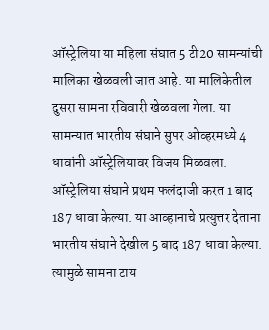ऑस्ट्रेलिया या महिला संघात 5 टी20 सामन्यांची मालिका खेळवली जात आहे. या मालिकेतील दुसरा सामना रविवारी खेळवला गेला. या सामन्यात भारतीय संघाने सुपर ओव्हरमध्ये 4 धावांनी ऑस्ट्रेलियावर विजय मिळवला. ऑस्ट्रेलिया संघाने प्रथम फलंदाजी करत 1 बाद 187 धावा केल्या. या आव्हानाचे प्रत्युत्तर देताना भारतीय संघाने देखील 5 बाद 187 धावा केल्या. त्यामुळे सामना टाय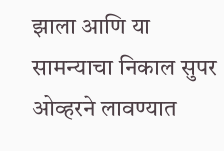झाला आणि या सामन्याचा निकाल सुपर ओव्हरने लावण्यात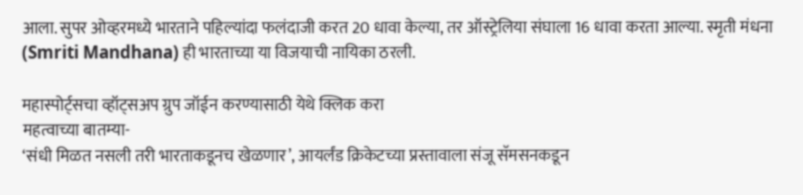आला. सुपर ओव्हरमध्ये भारताने पहिल्यांदा फलंदाजी करत 20 धावा केल्या, तर ऑस्ट्रेलिया संघाला 16 धावा करता आल्या. स्मृती मंधना (Smriti Mandhana) ही भारताच्या या विजयाची नायिका ठरली.

महास्पोर्ट्सचा व्हॉट्सअप ग्रुप जॉईन करण्यासाठी येथे क्लिक करा
महत्वाच्या बातम्या-
‘संधी मिळत नसली तरी भारताकडूनच खेळणार’, आयर्लंड क्रिकेटच्या प्रस्तावाला संजू सॅमसनकडून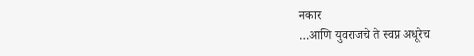नकार
…आणि युवराजचे ते स्वप्न अधूरेच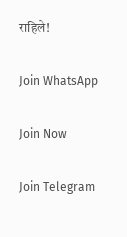राहिले!

Join WhatsApp

Join Now

Join Telegram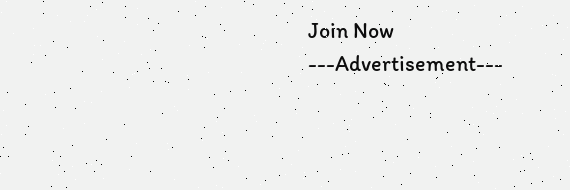Join Now
---Advertisement---